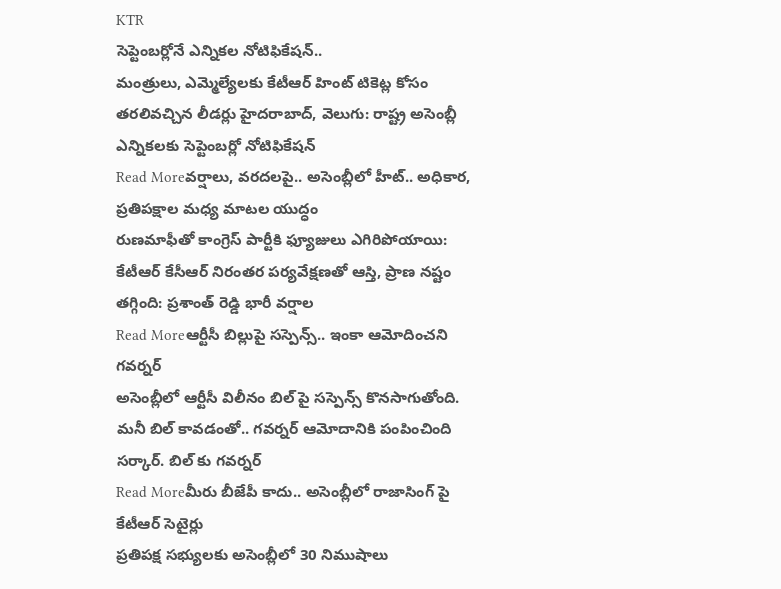KTR
సెప్టెంబర్లోనే ఎన్నికల నోటిఫికేషన్..
మంత్రులు, ఎమ్మెల్యేలకు కేటీఆర్ హింట్ టికెట్ల కోసం తరలివచ్చిన లీడర్లు హైదరాబాద్, వెలుగు: రాష్ట్ర అసెంబ్లీ ఎన్నికలకు సెప్టెంబర్లో నోటిఫికేషన్
Read Moreవర్షాలు, వరదలపై.. అసెంబ్లీలో హీట్.. అధికార, ప్రతిపక్షాల మధ్య మాటల యుద్ధం
రుణమాఫీతో కాంగ్రెస్ పార్టీకి ఫ్యూజులు ఎగిరిపోయాయి: కేటీఆర్ కేసీఆర్ నిరంతర పర్యవేక్షణతో ఆస్తి, ప్రాణ నష్టం తగ్గింది: ప్రశాంత్ రెడ్డి భారీ వర్షాల
Read Moreఆర్టీసీ బిల్లుపై సస్పెన్స్.. ఇంకా ఆమోదించని గవర్నర్
అసెంబ్లీలో ఆర్టీసీ విలీనం బిల్ పై సస్పెన్స్ కొనసాగుతోంది. మనీ బిల్ కావడంతో.. గవర్నర్ ఆమోదానికి పంపించింది సర్కార్. బిల్ కు గవర్నర్
Read Moreమీరు బీజేపీ కాదు.. అసెంబ్లీలో రాజాసింగ్ పై కేటీఆర్ సెటైర్లు
ప్రతిపక్ష సభ్యులకు అసెంబ్లీలో 30 నిముషాలు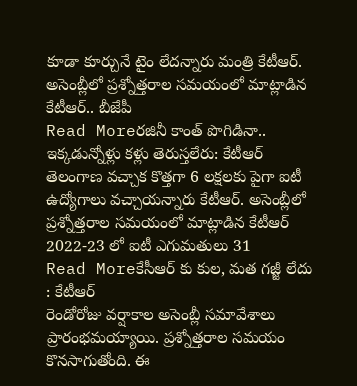కూడా కూర్చునే టైం లేదన్నారు మంత్రి కేటీఆర్. అసెంబ్లీలో ప్రశ్నోత్తరాల సమయంలో మాట్లాడిన కేటీఆర్.. బీజేపీ
Read Moreరజినీ కాంత్ పొగిడినా.. ఇక్కడున్నోళ్లు కళ్లు తెరుస్తలేరు: కేటీఆర్
తెలంగాణ వచ్చాక కొత్తగా 6 లక్షలకు పైగా ఐటీ ఉద్యోగాలు వచ్చాయన్నారు కేటీఆర్. అసెంబ్లీలో ప్రశ్నోత్తరాల సమయంలో మాట్లాడిన కేటీఆర్ 2022-23 లో ఐటీ ఎగుమతులు 31
Read Moreకేసీఆర్ కు కుల, మత గజ్జీ లేదు : కేటీఆర్
రెండోరోజు వర్షాకాల అసెంబ్లీ సమావేశాలు ప్రారంభమయ్యాయి. ప్రశ్నోత్తరాల సమయం కొనసాగుతోంది. ఈ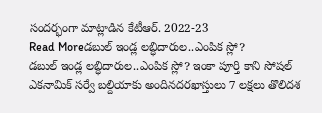సందర్భంగా మాట్లాడిన కేటీఆర్. 2022-23
Read Moreడబుల్ ఇండ్ల లబ్ధిదారుల..ఎంపిక స్లో?
డబుల్ ఇండ్ల లబ్ధిదారుల..ఎంపిక స్లో? ఇంకా పూర్తి కాని సోషల్ ఎకనామిక్ సర్వే బల్దియాకు అందినదరఖాస్తులు 7 లక్షలు తొలిదశ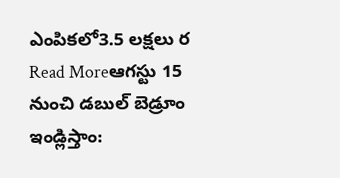ఎంపికలో3.5 లక్షలు ర
Read Moreఆగస్టు 15 నుంచి డబుల్ బెడ్రూం ఇండ్లిస్తాం: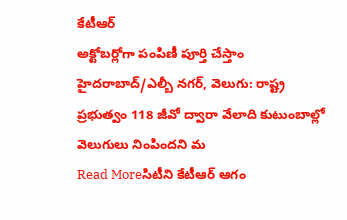కేటీఆర్
అక్టోబర్లోగా పంపిణీ పూర్తి చేస్తాం హైదరాబాద్/ఎల్బీ నగర్, వెలుగు: రాష్ట్ర ప్రభుత్వం 118 జీవో ద్వారా వేలాది కుటుంబాల్లో వెలుగులు నింపిందని మ
Read Moreసిటీని కేటీఆర్ ఆగం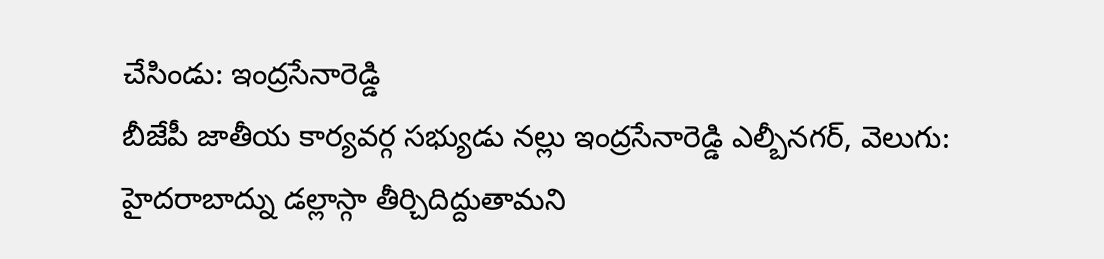చేసిండు: ఇంద్రసేనారెడ్డి
బీజేపీ జాతీయ కార్యవర్గ సభ్యుడు నల్లు ఇంద్రసేనారెడ్డి ఎల్బీనగర్, వెలుగు: హైదరాబాద్ను డల్లాస్గా తీర్చిదిద్దుతామని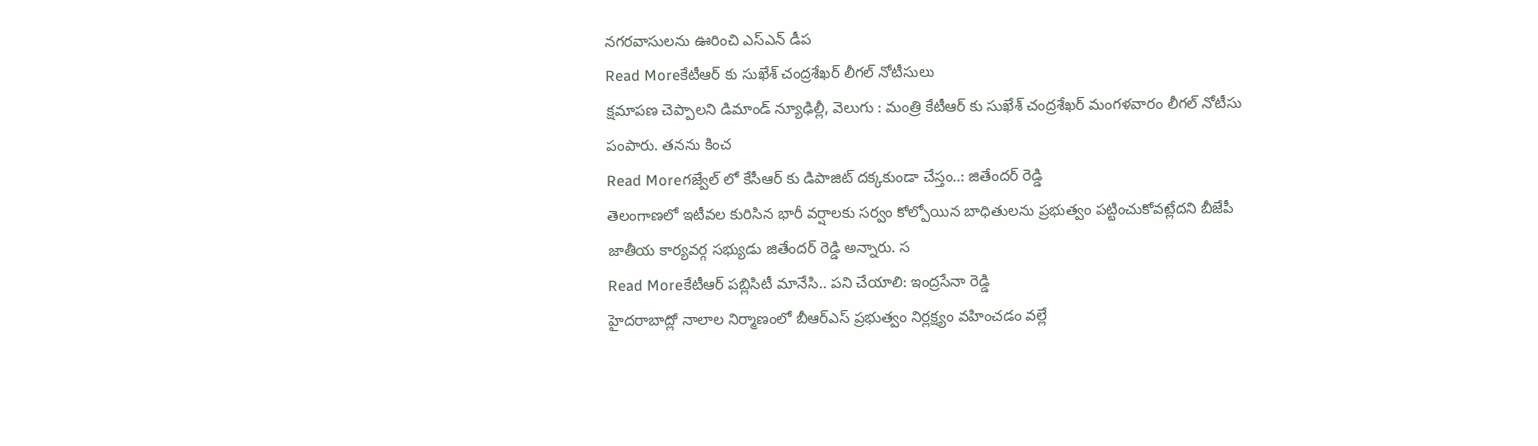నగరవాసులను ఊరించి ఎస్ఎన్ డీప
Read Moreకేటీఆర్ కు సుఖేశ్ చంద్రశేఖర్ లీగల్ నోటీసులు
క్షమాపణ చెప్పాలని డిమాండ్ న్యూఢిల్లీ, వెలుగు : మంత్రి కేటీఆర్ కు సుఖేశ్ చంద్రశేఖర్ మంగళవారం లీగల్ నోటీసు పంపారు. తనను కించ
Read Moreగజ్వేల్ లో కేసీఆర్ కు డిపాజిట్ దక్కకుండా చేస్తం..: జితేందర్ రెడ్డి
తెలంగాణలో ఇటీవల కురిసిన భారీ వర్షాలకు సర్వం కోల్పోయిన బాధితులను ప్రభుత్వం పట్టించుకోవట్లేదని బీజేపీ జాతీయ కార్యవర్గ సభ్యుడు జితేందర్ రెడ్డి అన్నారు. స
Read Moreకేటీఆర్ పబ్లిసిటీ మానేసి.. పని చేయాలి: ఇంద్రసేనా రెడ్డి
హైదరాబాద్లో నాలాల నిర్మాణంలో బీఆర్ఎస్ ప్రభుత్వం నిర్లక్ష్యం వహించడం వల్లే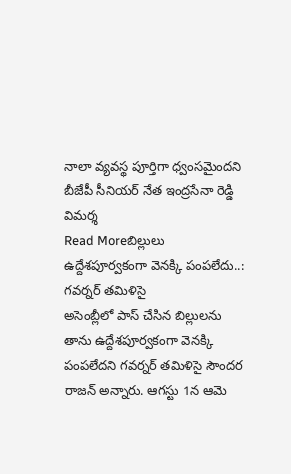నాలా వ్యవస్థ పూర్తిగా ధ్వంసమైందని బీజేపీ సీనియర్ నేత ఇంద్రసేనా రెడ్డి విమర్శ
Read Moreబిల్లులు ఉద్దేశపూర్వకంగా వెనక్కి పంపలేదు..: గవర్నర్ తమిళిసై
అసెంబ్లీలో పాస్ చేసిన బిల్లులను తాను ఉద్దేశపూర్వకంగా వెనక్కి పంపలేదని గవర్నర్ తమిళిసై సౌందర రాజన్ అన్నారు. ఆగస్టు 1న ఆమె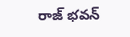రాజ్ భవన్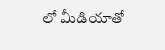లో మీడియాతో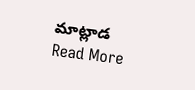మాట్లాడ
Read More